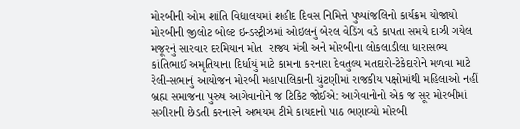મોરબીની ઓમ શાંતિ વિદ્યાલયમાં શહીદ દિવસ નિમિત્તે પુષ્પાંજલિનો કાર્યક્રમ યોજાયો મોરબીની જીલોટ બોલ્ટ ઇન્ડસ્ટ્રીઝમાં ઓઇલનું બેરલ વેડિંગ વડે કાપતા સમયે દાઝી ગયેલ મજૂરનું સારવાર દરમિયાન મોત  રાજ્ય મંત્રી અને મોરબીના લોકલાડીલા ધારાસભ્ય કાંતિભાઈ અમૃતિયાના દિર્ધાયું માટે કામના કરનારા દેવતુલ્ય મતદારો-ટેકેદારોને મળવા માટે રેલી-સભાનું આયોજન મોરબી મહાપાલિકાની ચુંટણીમાં રાજકીય પક્ષોમાંથી મહિલાઓ નહીં બ્રહ્મ સમાજના પુરુષ આગેવાનોને જ ટિકિટ જોઈએ: આગેવાનોનો એક જ સૂર મોરબીમાં સગીરાની છેડતી કરનારને અભયમ ટીમે કાયદાનો પાઠ ભણાવ્યો મોરબી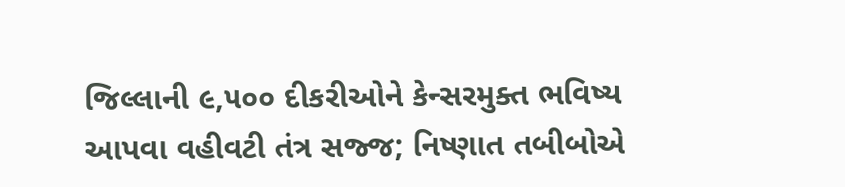જિલ્લાની ૯,૫૦૦ દીકરીઓને કેન્સરમુક્ત ભવિષ્ય આપવા વહીવટી તંત્ર સજ્જ; નિષ્ણાત તબીબોએ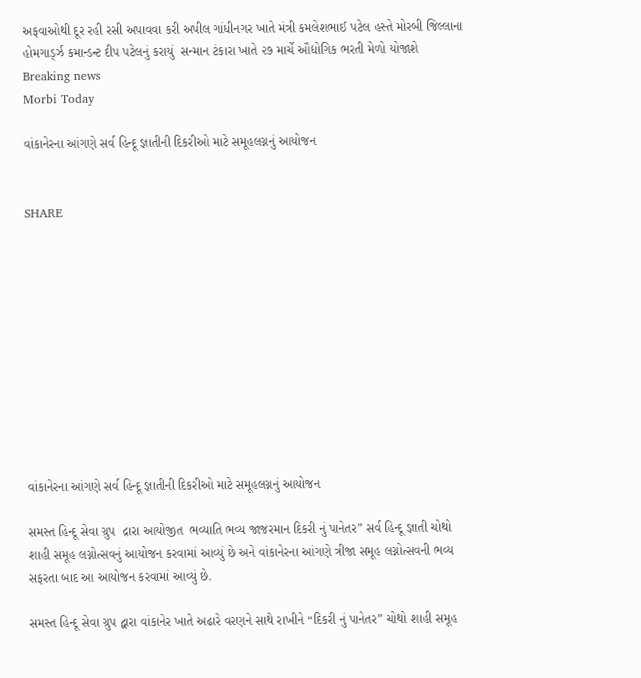અફવાઓથી દૂર રહી રસી અપાવવા કરી અપીલ ગાંધીનગર ખાતે મંત્રી કમલેશભાઈ પટેલ હસ્તે મોરબી જિલ્લાના હોમગાર્ડ્ઝ કમાન્ડન્ટ દીપ પટેલનું કરાયું  સન્માન ટંકારા ખાતે ૨૭ માર્ચે ઔદ્યોગિક ભરતી મેળો યોજાશે
Breaking news
Morbi Today

વાંકાનેરના આંગણે સર્વ હિન્દૂ જ્ઞાતીની દિકરીઓ માટે સમૂહલગ્નનું આયોજન


SHARE











વાંકાનેરના આંગણે સર્વ હિન્દૂ જ્ઞાતીની દિકરીઓ માટે સમૂહલગ્નનું આયોજન

સમસ્ત હિન્દૂ સેવા ગ્રુપ  દ્રારા આયોજીત  ભવ્યાતિ ભવ્ય જાજરમાન દિકરી નું પાનેતર” સર્વ હિન્દૂ જ્ઞાતી ચોથો શાહી સમૂહ લગ્નોત્સવનું આયોજન કરવામાં આવ્યું છે અને વાંકાનેરના આંગણે ત્રીજા સમૂહ લગ્નોત્સવની ભવ્ય સફરતા બાદ આ આયોજન કરવામાં આવ્યું છે.

સમસ્ત હિન્દૂ સેવા ગ્રુપ દ્વારા વાંકાનેર ખાતે અઢારે વરણને સાથે રાખીને “દિકરી નું પાનેતર” ચોથો શાહી સમૂહ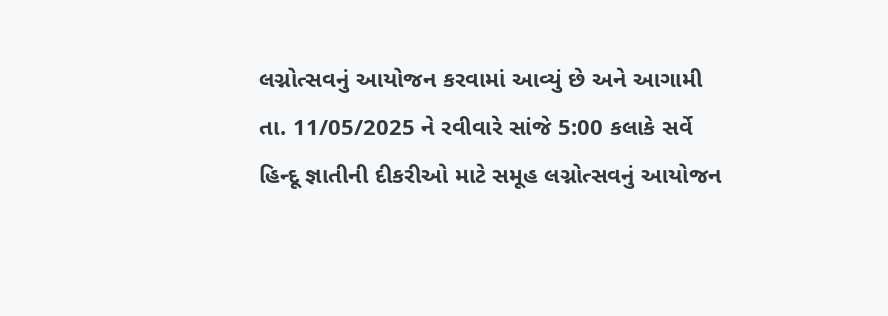લગ્નોત્સવનું આયોજન કરવામાં આવ્યું છે અને આગામી તા. 11/05/2025 ને રવીવારે સાંજે 5:00 કલાકે સર્વે હિન્દૂ જ્ઞાતીની દીકરીઓ માટે સમૂહ લગ્નોત્સવનું આયોજન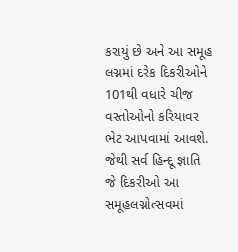કરાયું છે અને આ સમૂહ લગ્નમાં દરેક દિકરીઓને 101થી વધારે ચીજ વસ્તોઓનો કરિયાવર ભેટ આપવામાં આવશે. જેથી સર્વ હિન્દૂ જ્ઞાતિ જે દિકરીઓ આ સમૂહલગ્નોત્સવમાં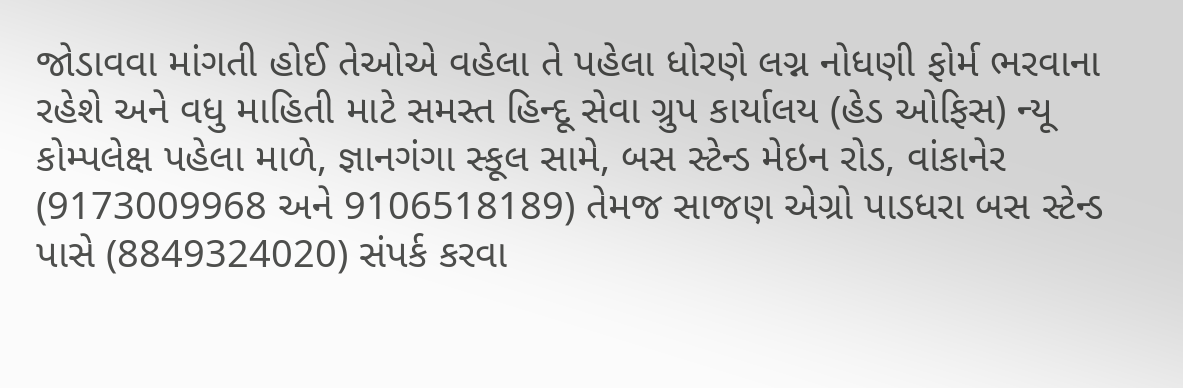જોડાવવા માંગતી હોઈ તેઓએ વહેલા તે પહેલા ધોરણે લગ્ન નોધણી ફોર્મ ભરવાના રહેશે અને વધુ માહિતી માટે સમસ્ત હિન્દૂ સેવા ગ્રુપ કાર્યાલય (હેડ ઓફિસ) ન્યૂ કોમ્પલેક્ષ પહેલા માળે, જ્ઞાનગંગા સ્કૂલ સામે, બસ સ્ટેન્ડ મેઇન રોડ, વાંકાનેર (9173009968 અને 9106518189) તેમજ સાજણ એગ્રો પાડધરા બસ સ્ટેન્ડ પાસે (8849324020) સંપર્ક કરવા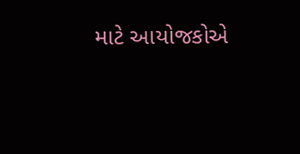માટે આયોજકોએ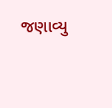જણાવ્યુ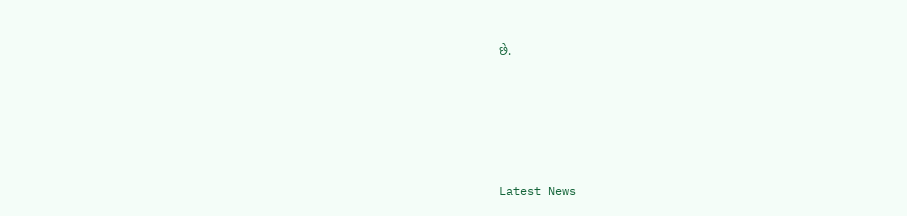છે.






Latest News